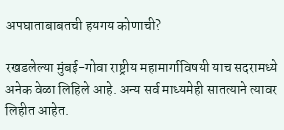अपघाताबाबतची हयगय कोणाची?

रखडलेल्या मुंबई-गोवा राष्ट्रीय महामार्गाविषयी याच सदरामध्ये अनेक वेळा लिहिले आहे. अन्य सर्व माध्यमेही सातत्याने त्यावर लिहीत आहेत.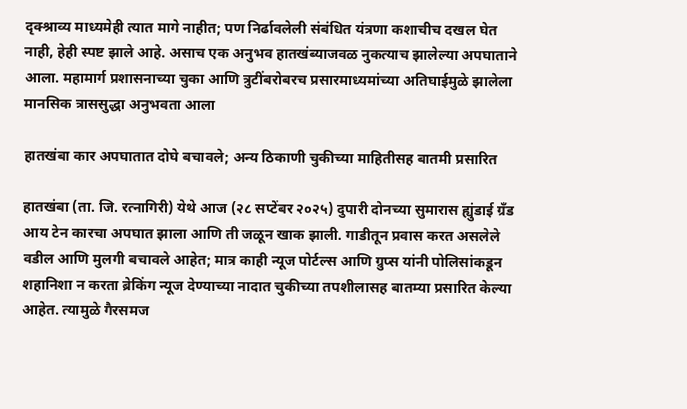दृक्श्राव्य माध्यमेही त्यात मागे नाहीत; पण निर्ढावलेली संबंधित यंत्रणा कशाचीच दखल घेत नाही, हेही स्पष्ट झाले आहे. असाच एक अनुभव हातखंब्याजवळ नुकत्याच झालेल्या अपघाताने आला. महामार्ग प्रशासनाच्या चुका आणि त्रुटींबरोबरच प्रसारमाध्यमांच्या अतिघाईमुळे झालेला मानसिक त्राससुद्धा अनुभवता आला

हातखंबा कार अपघातात दोघे बचावले; अन्य ठिकाणी चुकीच्या माहितीसह बातमी प्रसारित

हातखंबा (ता. जि. रत्नागिरी) येथे आज (२८ सप्टेंबर २०२५) दुपारी दोनच्या सुमारास ह्युंडाई ग्रँड आय टेन कारचा अपघात झाला आणि ती जळून खाक झाली. गाडीतून प्रवास करत असलेले वडील आणि मुलगी बचावले आहेत; मात्र काही न्यूज पोर्टल्स आणि ग्रुप्स यांनी पोलिसांकडून शहानिशा न करता ब्रेकिंग न्यूज देण्याच्या नादात चुकीच्या तपशीलासह बातम्या प्रसारित केल्या आहेत. त्यामुळे गैरसमज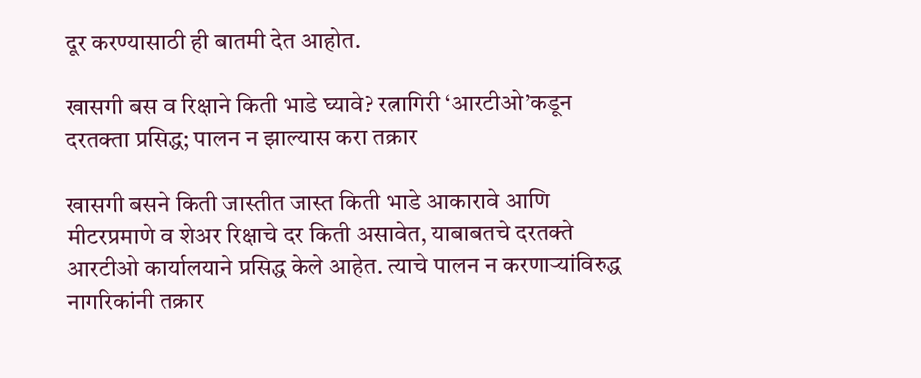दूर करण्यासाठी ही बातमी देत आहोत.

खासगी बस व रिक्षाने किती भाडे घ्यावे? रत्नागिरी ‘आरटीओ’कडून दरतक्ता प्रसिद्ध; पालन न झाल्यास करा तक्रार

खासगी बसने किती जास्तीत जास्त किती भाडे आकारावे आणि मीटरप्रमाणे व शेअर रिक्षाचे दर किती असावेत, याबाबतचे दरतक्ते आरटीओ कार्यालयाने प्रसिद्ध केले आहेत. त्याचे पालन न करणाऱ्यांविरुद्ध नागरिकांनी तक्रार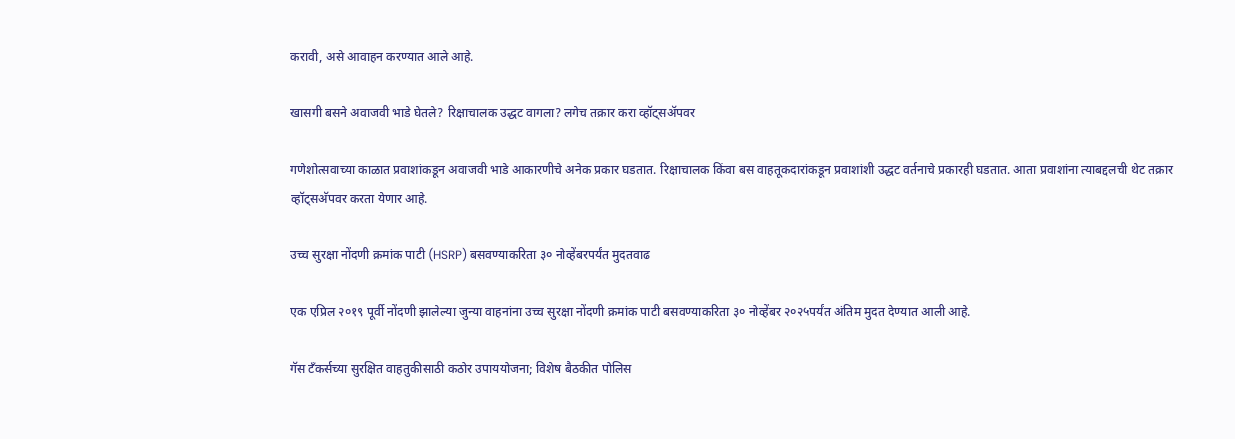करावी, असे आवाहन करण्यात आले आहे.

खासगी बसने अवाजवी भाडे घेतले? रिक्षाचालक उद्धट वागला? लगेच तक्रार करा व्हॉट्सअ‍ॅपवर

गणेशोत्सवाच्या काळात प्रवाशांकडून अवाजवी भाडे आकारणीचे अनेक प्रकार घडतात. रिक्षाचालक किंवा बस वाहतूकदारांकडून प्रवाशांशी उद्धट वर्तनाचे प्रकारही घडतात. आता प्रवाशांना त्याबद्दलची थेट तक्रार व्हॉट्सअ‍ॅपवर करता येणार आहे.

उच्च सुरक्षा नोंदणी क्रमांक पाटी (HSRP) बसवण्याकरिता ३० नोव्हेंबरपर्यंत मुदतवाढ

एक एप्रिल २०१९ पूर्वी नोंदणी झालेल्या जुन्या वाहनांना उच्च सुरक्षा नोंदणी क्रमांक पाटी बसवण्याकरिता ३० नोव्हेंबर २०२५पर्यंत अंतिम मुदत देण्यात आली आहे.

गॅस टँकर्सच्या सुरक्षित वाहतुकीसाठी कठोर उपाययोजना; विशेष बैठकीत पोलिस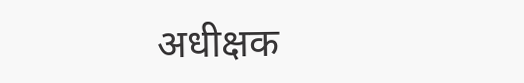अधीक्षक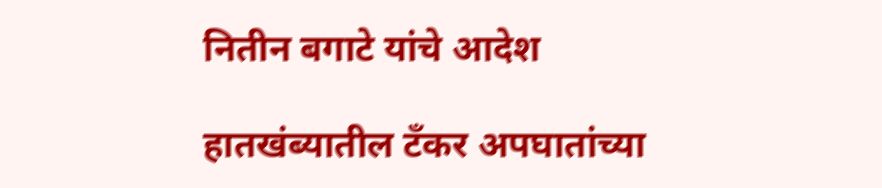नितीन बगाटे यांचे आदेश

हातखंब्यातील टँकर अपघातांच्या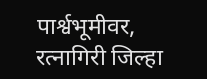पार्श्वभूमीवर, रत्नागिरी जिल्हा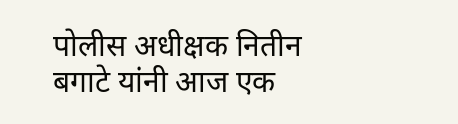पोलीस अधीक्षक नितीन बगाटे यांनी आज एक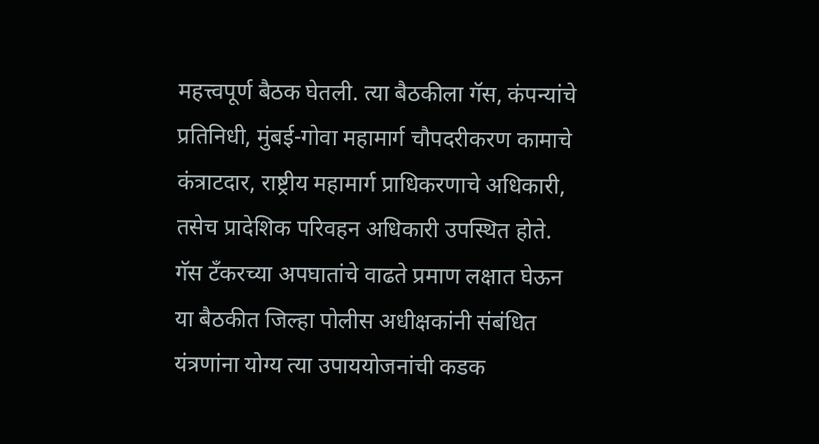महत्त्वपूर्ण बैठक घेतली. त्या बैठकीला गॅस, कंपन्यांचे प्रतिनिधी, मुंबई-गोवा महामार्ग चौपदरीकरण कामाचे कंत्राटदार, राष्ट्रीय महामार्ग प्राधिकरणाचे अधिकारी, तसेच प्रादेशिक परिवहन अधिकारी उपस्थित होते. गॅस टँकरच्या अपघातांचे वाढते प्रमाण लक्षात घेऊन या बैठकीत जिल्हा पोलीस अधीक्षकांनी संबंधित यंत्रणांना योग्य त्या उपाययोजनांची कडक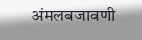अंमलबजावणी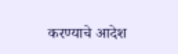करण्याचे आदेश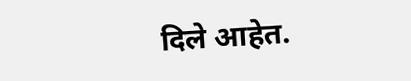दिले आहेत.